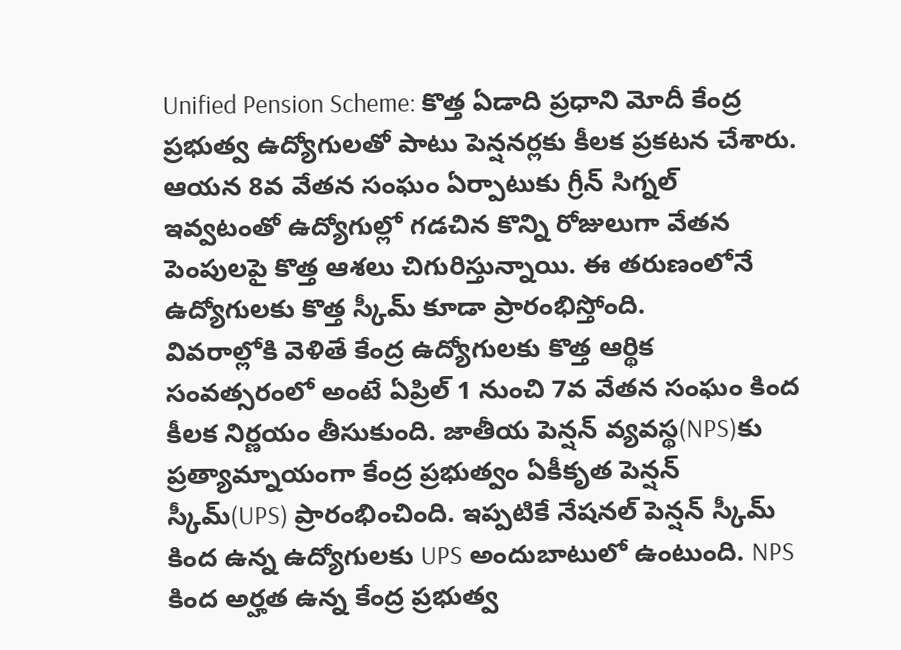Unified Pension Scheme: కొత్త ఏడాది ప్రధాని మోదీ కేంద్ర ప్రభుత్వ ఉద్యోగులతో పాటు పెన్షనర్లకు కీలక ప్రకటన చేశారు. ఆయన 8వ వేతన సంఘం ఏర్పాటుకు గ్రీన్ సిగ్నల్ ఇవ్వటంతో ఉద్యోగుల్లో గడచిన కొన్ని రోజులుగా వేతన పెంపులపై కొత్త ఆశలు చిగురిస్తున్నాయి. ఈ తరుణంలోనే ఉద్యోగులకు కొత్త స్కీమ్ కూడా ప్రారంభిస్తోంది.
వివరాల్లోకి వెళితే కేంద్ర ఉద్యోగులకు కొత్త ఆర్థిక సంవత్సరంలో అంటే ఏప్రిల్ 1 నుంచి 7వ వేతన సంఘం కింద కీలక నిర్ణయం తీసుకుంది. జాతీయ పెన్షన్ వ్యవస్థ(NPS)కు ప్రత్యామ్నాయంగా కేంద్ర ప్రభుత్వం ఏకీకృత పెన్షన్ స్కీమ్(UPS) ప్రారంభించింది. ఇప్పటికే నేషనల్ పెన్షన్ స్కీమ్ కింద ఉన్న ఉద్యోగులకు UPS అందుబాటులో ఉంటుంది. NPS కింద అర్హత ఉన్న కేంద్ర ప్రభుత్వ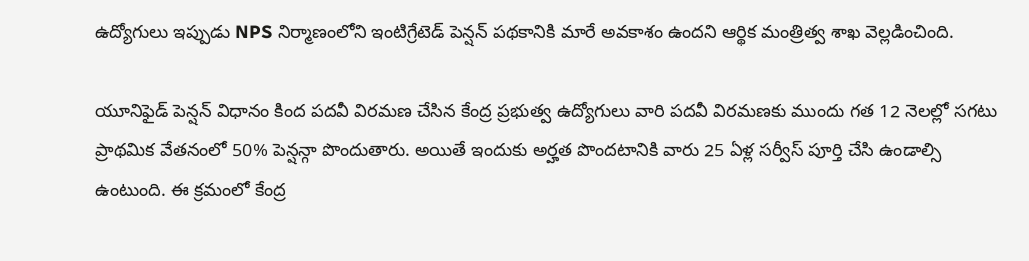ఉద్యోగులు ఇప్పుడు NPS నిర్మాణంలోని ఇంటిగ్రేటెడ్ పెన్షన్ పథకానికి మారే అవకాశం ఉందని ఆర్థిక మంత్రిత్వ శాఖ వెల్లడించింది.

యూనిఫైడ్ పెన్షన్ విధానం కింద పదవీ విరమణ చేసిన కేంద్ర ప్రభుత్వ ఉద్యోగులు వారి పదవీ విరమణకు ముందు గత 12 నెలల్లో సగటు ప్రాథమిక వేతనంలో 50% పెన్షన్గా పొందుతారు. అయితే ఇందుకు అర్హత పొందటానికి వారు 25 ఏళ్ల సర్వీస్ పూర్తి చేసి ఉండాల్సి ఉంటుంది. ఈ క్రమంలో కేంద్ర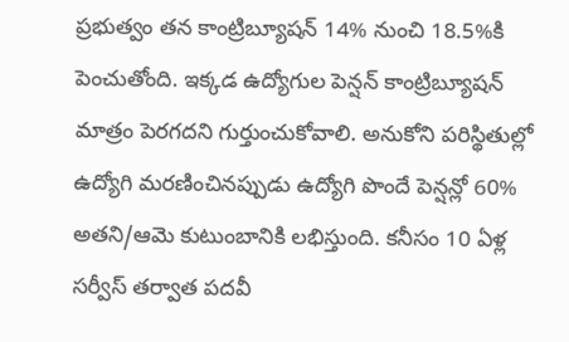ప్రభుత్వం తన కాంట్రిబ్యూషన్ 14% నుంచి 18.5%కి పెంచుతోంది. ఇక్కడ ఉద్యోగుల పెన్షన్ కాంట్రిబ్యూషన్ మాత్రం పెరగదని గుర్తుంచుకోవాలి. అనుకోని పరిస్థితుల్లో ఉద్యోగి మరణించినప్పుడు ఉద్యోగి పొందే పెన్షన్లో 60% అతని/ఆమె కుటుంబానికి లభిస్తుంది. కనీసం 10 ఏళ్ల సర్వీస్ తర్వాత పదవీ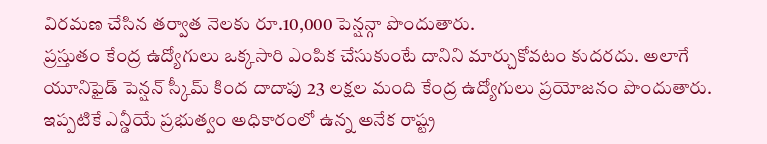విరమణ చేసిన తర్వాత నెలకు రూ.10,000 పెన్షన్గా పొందుతారు.
ప్రస్తుతం కేంద్ర ఉద్యోగులు ఒక్కసారి ఎంపిక చేసుకుంటే దానిని మార్చుకోవటం కుదరదు. అలాగే యూనిఫైడ్ పెన్షన్ స్కీమ్ కింద దాదాపు 23 లక్షల మంది కేంద్ర ఉద్యోగులు ప్రయోజనం పొందుతారు. ఇప్పటికే ఎన్డీయే ప్రభుత్వం అధికారంలో ఉన్న అనేక రాష్ట్ర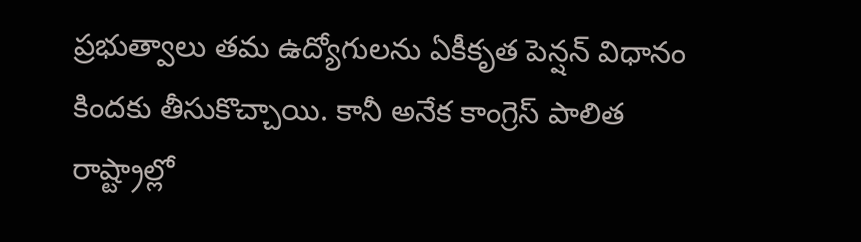ప్రభుత్వాలు తమ ఉద్యోగులను ఏకీకృత పెన్షన్ విధానం కిందకు తీసుకొచ్చాయి. కానీ అనేక కాంగ్రెస్ పాలిత రాష్ట్రాల్లో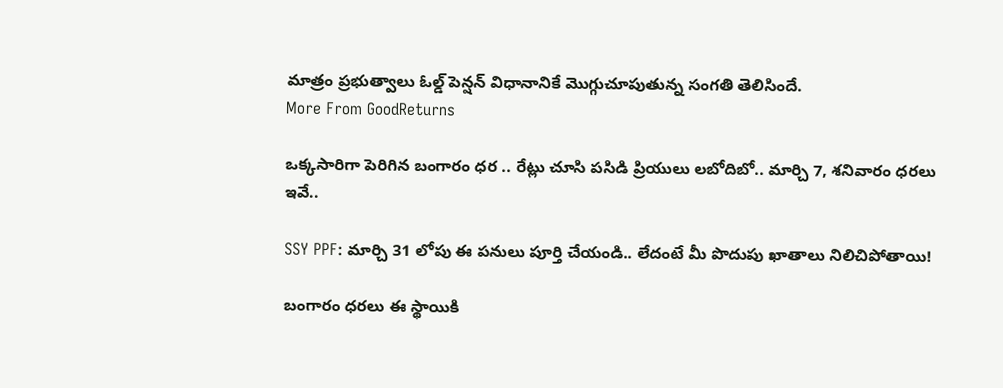మాత్రం ప్రభుత్వాలు ఓల్డ్ పెన్షన్ విధానానికే మెుగ్గుచూపుతున్న సంగతి తెలిసిందే.
More From GoodReturns

ఒక్కసారిగా పెరిగిన బంగారం ధర .. రేట్లు చూసి పసిడి ప్రియులు లబోదిబో.. మార్చి 7, శనివారం ధరలు ఇవే..

SSY PPF: మార్చి 31 లోపు ఈ పనులు పూర్తి చేయండి.. లేదంటే మీ పొదుపు ఖాతాలు నిలిచిపోతాయి!

బంగారం ధరలు ఈ స్థాయికి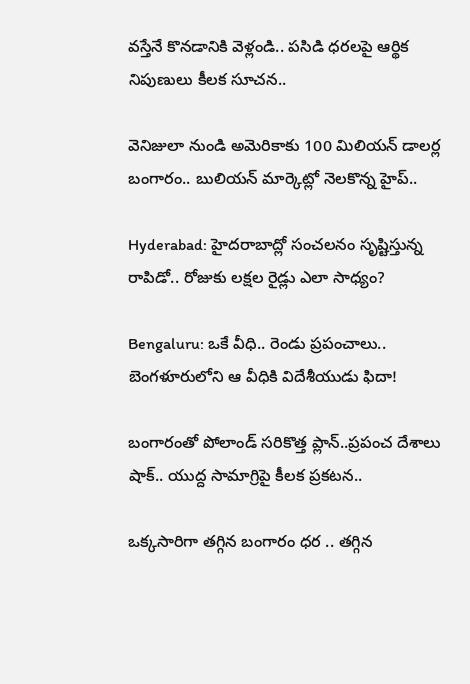వస్తేనే కొనడానికి వెళ్లండి.. పసిడి ధరలపై ఆర్థిక నిపుణులు కీలక సూచన..

వెనిజులా నుండి అమెరికాకు 100 మిలియన్ డాలర్ల బంగారం.. బులియన్ మార్కెట్లో నెలకొన్న హైప్..

Hyderabad: హైదరాబాద్లో సంచలనం సృష్టిస్తున్న రాపిడో.. రోజుకు లక్షల రైడ్లు ఎలా సాధ్యం?

Bengaluru: ఒకే వీధి.. రెండు ప్రపంచాలు.. బెంగళూరులోని ఆ వీధికి విదేశీయుడు ఫిదా!

బంగారంతో పోలాండ్ సరికొత్త ప్లాన్..ప్రపంచ దేశాలు షాక్.. యుద్ద సామాగ్రిపై కీలక ప్రకటన..

ఒక్కసారిగా తగ్గిన బంగారం ధర .. తగ్గిన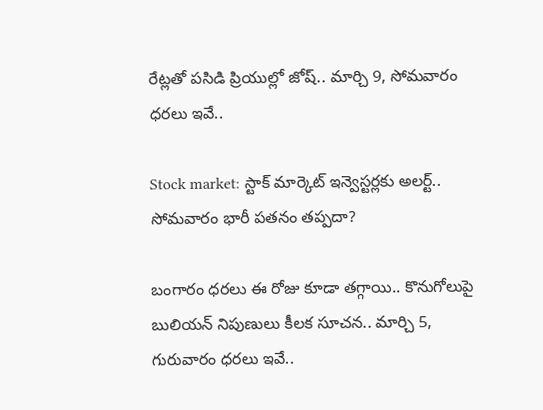రేట్లతో పసిడి ప్రియుల్లో జోష్.. మార్చి 9, సోమవారం ధరలు ఇవే..

Stock market: స్టాక్ మార్కెట్ ఇన్వెస్టర్లకు అలర్ట్.. సోమవారం భారీ పతనం తప్పదా?

బంగారం ధరలు ఈ రోజు కూడా తగ్గాయి.. కొనుగోలుపై బులియన్ నిపుణులు కీలక సూచన.. మార్చి 5, గురువారం ధరలు ఇవే..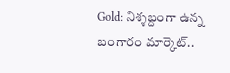Gold: నిశ్శబ్దంగా ఉన్న బంగారం మార్కెట్..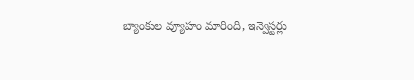బ్యాంకుల వ్యూహం మారింది, ఇన్వెస్టర్లు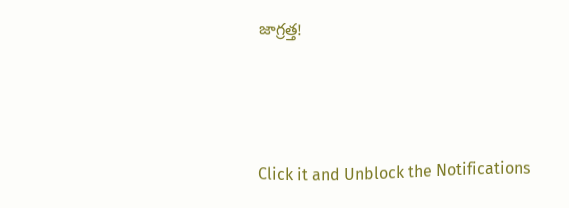జాగ్రత్త!



Click it and Unblock the Notifications